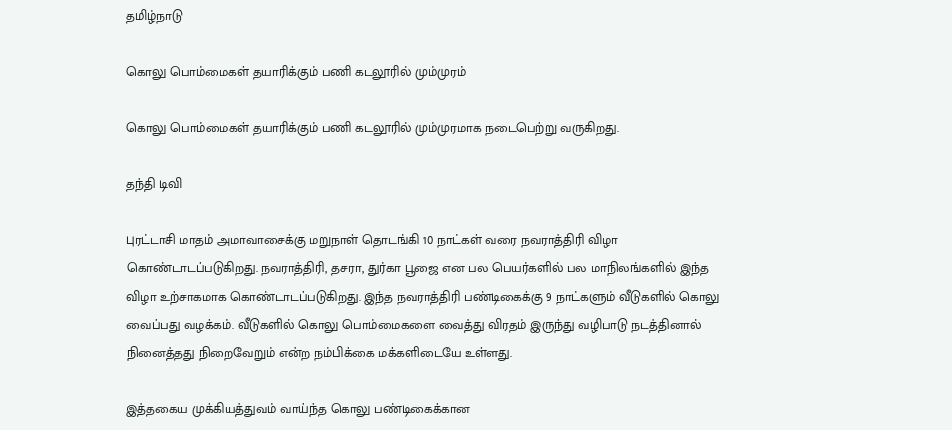தமிழ்நாடு

கொலு பொம்மைகள் தயாரிக்கும் பணி கடலூரில் மும்முரம்

கொலு பொம்மைகள் தயாரிக்கும் பணி கடலூரில் மும்முரமாக நடைபெற்று வருகிறது.

தந்தி டிவி

புரட்டாசி மாதம் அமாவாசைக்கு மறுநாள் தொடங்கி 10 நாட்கள் வரை நவராத்திரி விழா கொண்டாடப்படுகிறது. நவராத்திரி, தசரா, துர்கா பூஜை என பல பெயர்களில் பல மாநிலங்களில் இந்த விழா உற்சாகமாக கொண்டாடப்படுகிறது. இந்த நவராத்திரி பண்டிகைக்கு 9 நாட்களும் வீடுகளில் கொலு வைப்பது வழக்கம். வீடுகளில் கொலு பொம்மைகளை வைத்து விரதம் இருந்து வழிபாடு நடத்தினால் நினைத்தது நிறைவேறும் என்ற நம்பிக்கை மக்களிடையே உள்ளது.

இத்தகைய முக்கியத்துவம் வாய்ந்த கொலு பண்டிகைக்கான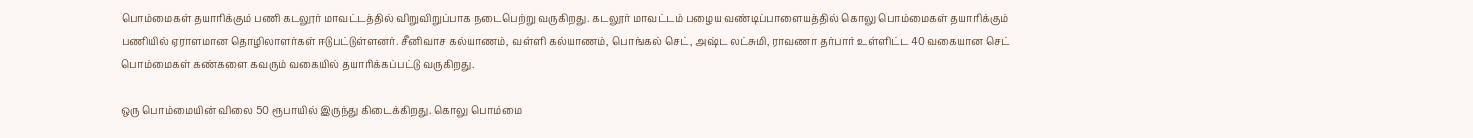பொம்மைகள் தயாரிக்கும் பணி கடலூர் மாவட்டத்தில் விறுவிறுப்பாக நடைபெற்று வருகிறது. கடலூர் மாவட்டம் பழைய வண்டிப்பாளையத்தில் கொலு பொம்மைகள் தயாரிக்கும் பணியில் ஏராளமான தொழிலாளர்கள் ஈடுபட்டுள்ளனர். சீனிவாச கல்யாணம், வள்ளி கல்யாணம், பொங்கல் செட், அஷ்ட லட்சுமி, ராவணா தர்பார் உள்ளிட்ட 40 வகையான செட் பொம்மைகள் கண்களை கவரும் வகையில் தயாரிக்கப்பட்டு வருகிறது.

ஒரு பொம்மையின் விலை 50 ரூபாயில் இருந்து கிடைக்கிறது. கொலு பொம்மை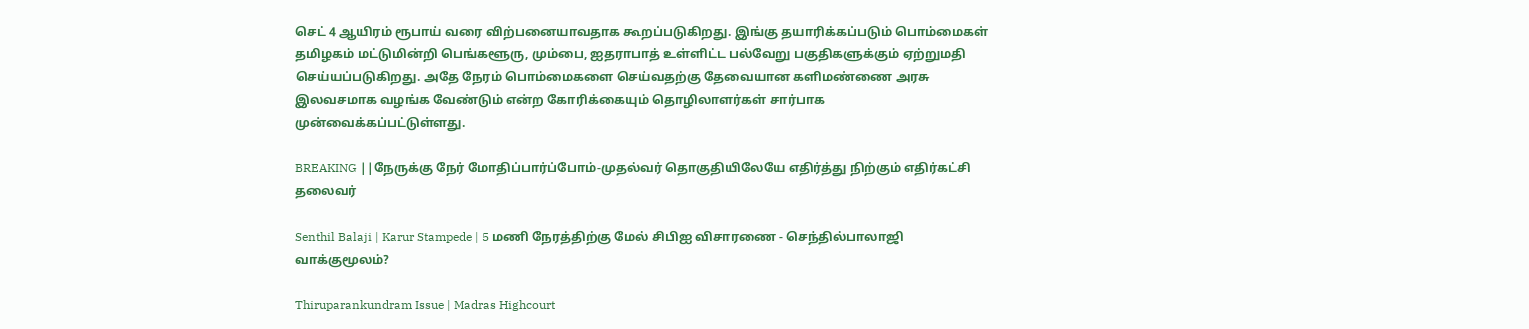செட் 4 ஆயிரம் ரூபாய் வரை விற்பனையாவதாக கூறப்படுகிறது. இங்கு தயாரிக்கப்படும் பொம்மைகள் தமிழகம் மட்டுமின்றி பெங்களூரு, மும்பை, ஐதராபாத் உள்ளிட்ட பல்வேறு பகுதிகளுக்கும் ஏற்றுமதி செய்யப்படுகிறது. அதே நேரம் பொம்மைகளை செய்வதற்கு தேவையான களிமண்ணை அரசு இலவசமாக வழங்க வேண்டும் என்ற கோரிக்கையும் தொழிலாளர்கள் சார்பாக முன்வைக்கப்பட்டுள்ளது.

BREAKING ||நேருக்கு நேர் மோதிப்பார்ப்போம்-முதல்வர் தொகுதியிலேயே எதிர்த்து நிற்கும் எதிர்கட்சி தலைவர்

Senthil Balaji | Karur Stampede | 5 மணி நேரத்திற்கு மேல் சிபிஐ விசாரணை - செந்தில்பாலாஜி வாக்குமூலம்?

Thiruparankundram Issue | Madras Highcourt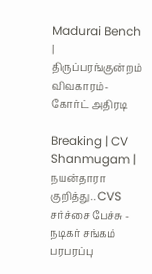Madurai Bench | திருப்பரங்குன்றம் விவகாரம்- கோர்ட் அதிரடி

Breaking | CV Shanmugam | நயன்தாரா குறித்து.. CVS சர்ச்சை பேச்சு - நடிகர் சங்கம் பரபரப்பு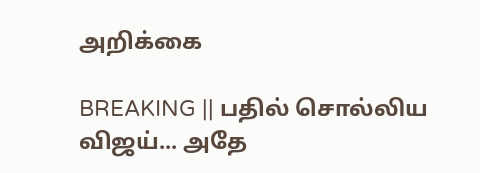அறிக்கை

BREAKING || பதில் சொல்லிய விஜய்... அதே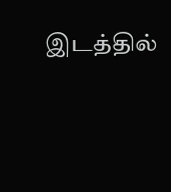இடத்தில்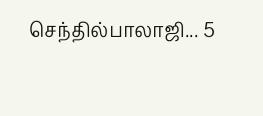செந்தில்பாலாஜி... 5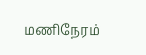மணிநேரம்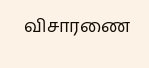விசாரணை